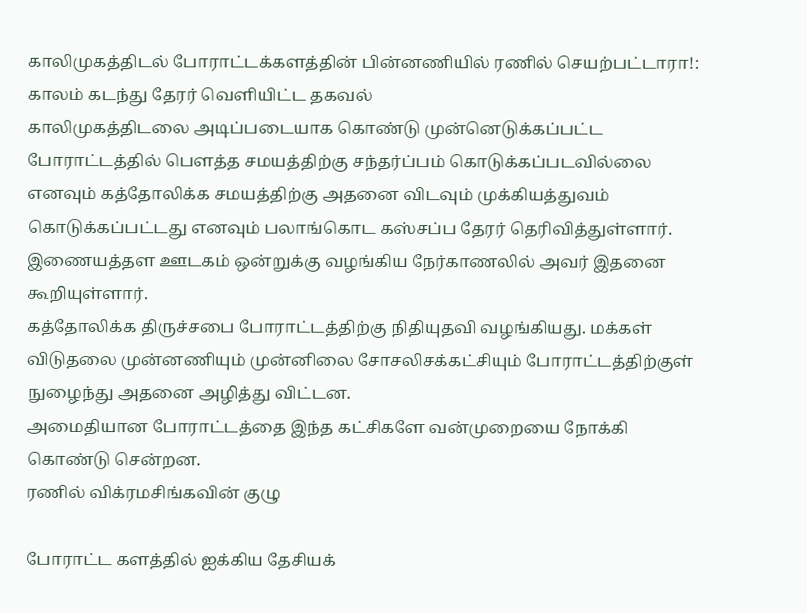காலிமுகத்திடல் போராட்டக்களத்தின் பின்னணியில் ரணில் செயற்பட்டாரா!: காலம் கடந்து தேரர் வெளியிட்ட தகவல்
காலிமுகத்திடலை அடிப்படையாக கொண்டு முன்னெடுக்கப்பட்ட போராட்டத்தில் பௌத்த சமயத்திற்கு சந்தர்ப்பம் கொடுக்கப்படவில்லை எனவும் கத்தோலிக்க சமயத்திற்கு அதனை விடவும் முக்கியத்துவம் கொடுக்கப்பட்டது எனவும் பலாங்கொட கஸ்சப்ப தேரர் தெரிவித்துள்ளார்.
இணையத்தள ஊடகம் ஒன்றுக்கு வழங்கிய நேர்காணலில் அவர் இதனை கூறியுள்ளார்.
கத்தோலிக்க திருச்சபை போராட்டத்திற்கு நிதியுதவி வழங்கியது. மக்கள் விடுதலை முன்னணியும் முன்னிலை சோசலிசக்கட்சியும் போராட்டத்திற்குள் நுழைந்து அதனை அழித்து விட்டன.
அமைதியான போராட்டத்தை இந்த கட்சிகளே வன்முறையை நோக்கி கொண்டு சென்றன.
ரணில் விக்ரமசிங்கவின் குழு

போராட்ட களத்தில் ஐக்கிய தேசியக்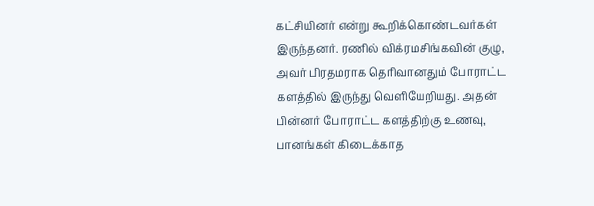கட்சியினர் என்று கூறிக்கொண்டவர்கள் இருந்தனர். ரணில் விக்ரமசிங்கவின் குழு, அவர் பிரதமராக தெரிவானதும் போராட்ட களத்தில் இருந்து வெளியேறியது. அதன் பின்னர் போராட்ட களத்திற்கு உணவு, பானங்கள் கிடைக்காத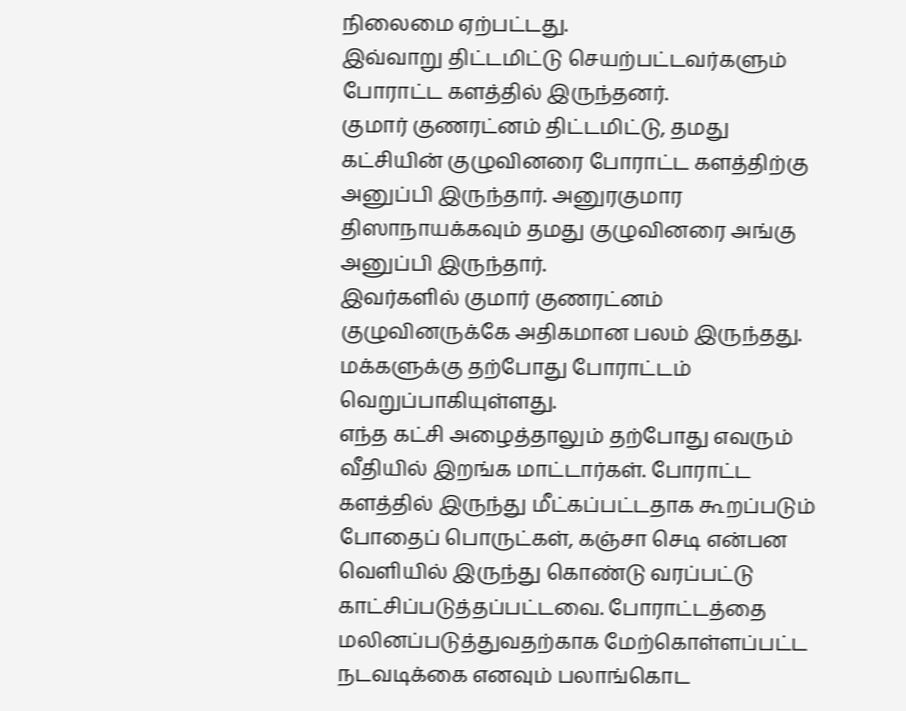நிலைமை ஏற்பட்டது.
இவ்வாறு திட்டமிட்டு செயற்பட்டவர்களும் போராட்ட களத்தில் இருந்தனர்.
குமார் குணரட்னம் திட்டமிட்டு, தமது கட்சியின் குழுவினரை போராட்ட களத்திற்கு அனுப்பி இருந்தார். அனுரகுமார திஸாநாயக்கவும் தமது குழுவினரை அங்கு அனுப்பி இருந்தார்.
இவர்களில் குமார் குணரட்னம் குழுவினருக்கே அதிகமான பலம் இருந்தது. மக்களுக்கு தற்போது போராட்டம் வெறுப்பாகியுள்ளது.
எந்த கட்சி அழைத்தாலும் தற்போது எவரும் வீதியில் இறங்க மாட்டார்கள். போராட்ட களத்தில் இருந்து மீட்கப்பட்டதாக கூறப்படும் போதைப் பொருட்கள், கஞ்சா செடி என்பன வெளியில் இருந்து கொண்டு வரப்பட்டு காட்சிப்படுத்தப்பட்டவை. போராட்டத்தை மலினப்படுத்துவதற்காக மேற்கொள்ளப்பட்ட நடவடிக்கை எனவும் பலாங்கொட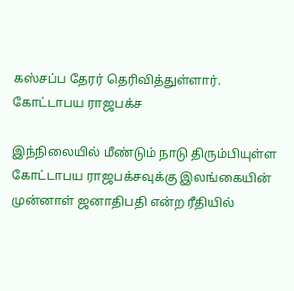கஸ்சப்ப தேரர் தெரிவித்துள்ளார்.
கோட்டாபய ராஜபக்ச

இந்நிலையில் மீண்டும் நாடு திரும்பியுள்ள கோட்டாபய ராஜபக்சவுக்கு இலங்கையின் முன்னாள் ஜனாதிபதி என்ற ரீதியில்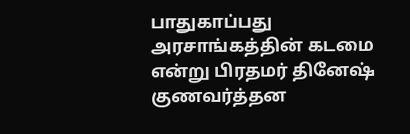பாதுகாப்பது அரசாங்கத்தின் கடமை என்று பிரதமர் தினேஷ் குணவர்த்தன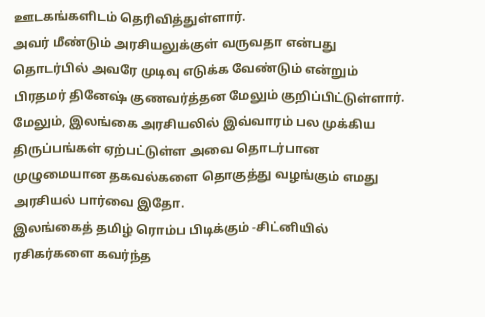ஊடகங்களிடம் தெரிவித்துள்ளார்.
அவர் மீண்டும் அரசியலுக்குள் வருவதா என்பது தொடர்பில் அவரே முடிவு எடுக்க வேண்டும் என்றும் பிரதமர் தினேஷ் குணவர்த்தன மேலும் குறிப்பிட்டுள்ளார்.
மேலும், இலங்கை அரசியலில் இவ்வாரம் பல முக்கிய திருப்பங்கள் ஏற்பட்டுள்ள அவை தொடர்பான முழுமையான தகவல்களை தொகுத்து வழங்கும் எமது அரசியல் பார்வை இதோ.
இலங்கைத் தமிழ் ரொம்ப பிடிக்கும் -சிட்னியில் ரசிகர்களை கவர்ந்த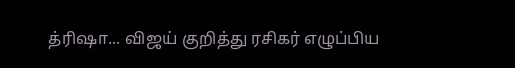த்ரிஷா... விஜய் குறித்து ரசிகர் எழுப்பிய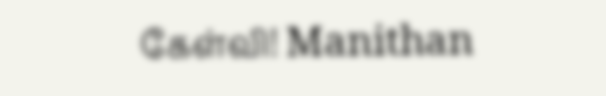கேள்வி! Manithan